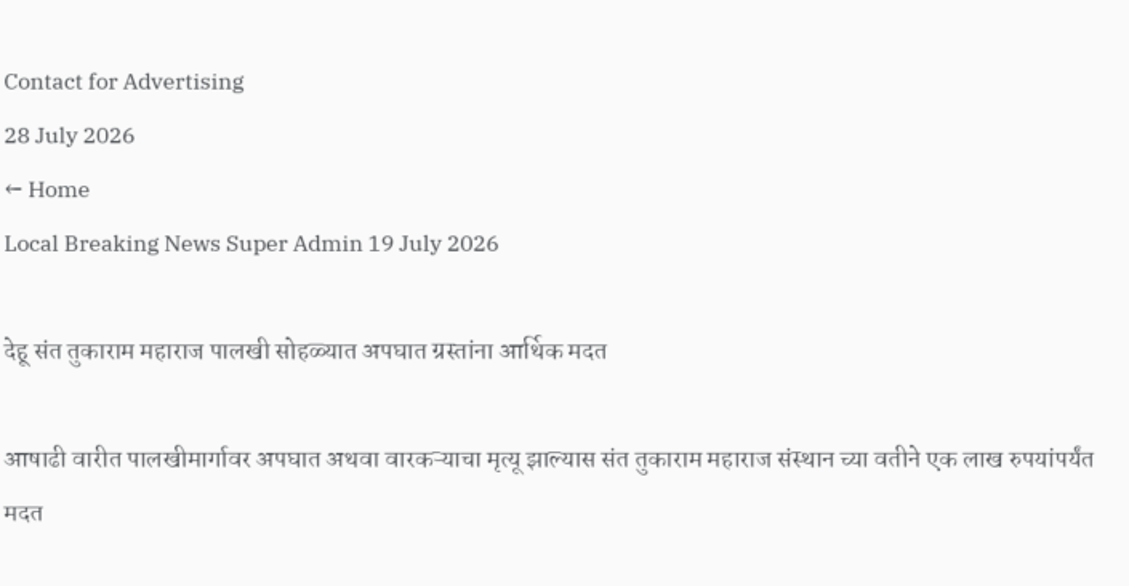Contact for Advertising
28 July 2026
← Home
Local Breaking News Super Admin 19 July 2026

देहू संत तुकाराम महाराज पालखी सोहळ्यात अपघात ग्रस्तांना आर्थिक मदत

आषाढी वारीत पालखीमार्गावर अपघात अथवा वारकऱ्याचा मृत्यू झाल्यास संत तुकाराम महाराज संस्थान च्या वतीने एक लाख रुपयांपर्यंत मदत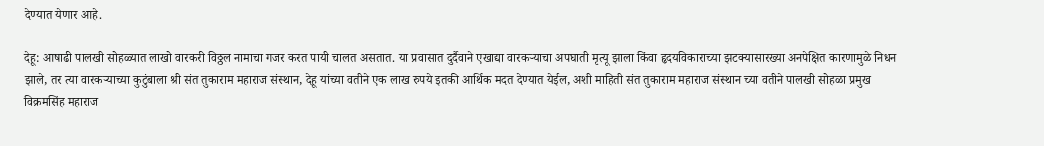देण्यात येणार आहे.

देहू: आषाढी पालखी सोहळ्यात लाखो वारकरी विठ्ठल नामाचा गजर करत पायी चालत असतात. या प्रवासात दुर्दैवाने एखाद्या वारकऱ्याचा अपघाती मृत्यू झाला किंवा हृदयविकाराच्या झटक्यासारख्या अनपेक्षित कारणामुळे निधन झाले, तर त्या वारकऱ्याच्या कुटुंबाला श्री संत तुकाराम महाराज संस्थान, देहू यांच्या वतीने एक लाख रुपये इतकी आर्थिक मदत देण्यात येईल, अशी माहिती संत तुकाराम महाराज संस्थान च्या वतीने पालखी सोहळा प्रमुख विक्रमसिंह महाराज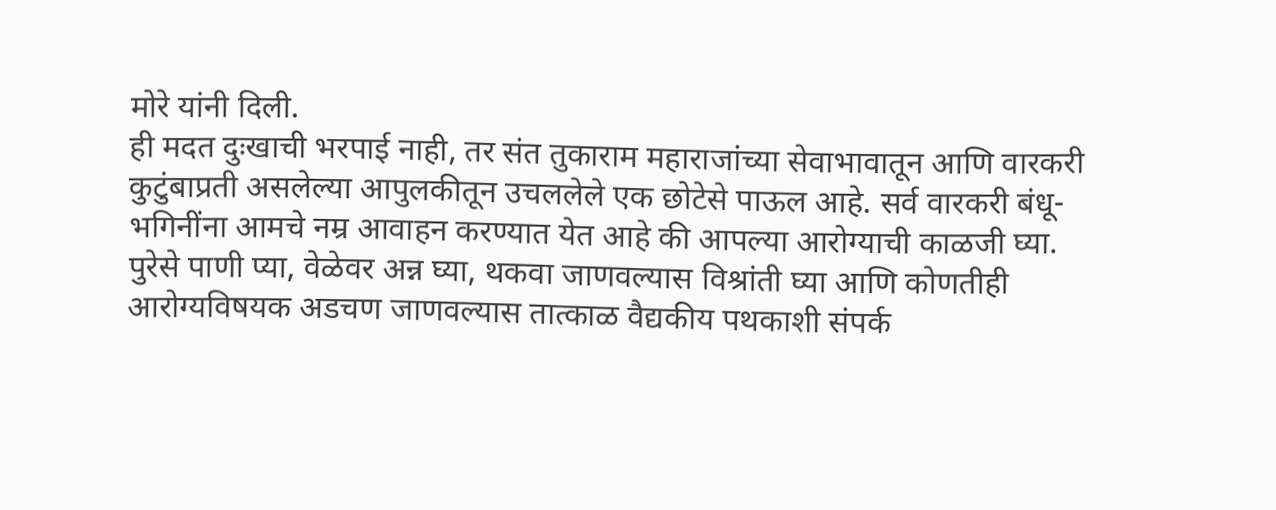मोरे यांनी दिली.
ही मदत दुःखाची भरपाई नाही, तर संत तुकाराम महाराजांच्या सेवाभावातून आणि वारकरी कुटुंबाप्रती असलेल्या आपुलकीतून उचललेले एक छोटेसे पाऊल आहे. सर्व वारकरी बंधू-भगिनींना आमचे नम्र आवाहन करण्यात येत आहे की आपल्या आरोग्याची काळजी घ्या. पुरेसे पाणी प्या, वेळेवर अन्न घ्या, थकवा जाणवल्यास विश्रांती घ्या आणि कोणतीही आरोग्यविषयक अडचण जाणवल्यास तात्काळ वैद्यकीय पथकाशी संपर्क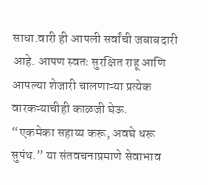साधा.वारी ही आपली सर्वांची जबाबदारी आहे. आपण स्वतः सुरक्षित राहू आणि आपल्या शेजारी चालणाऱ्या प्रत्येक वारकऱ्याचीही काळजी घेऊ.
“एकमेका सहाय्य करू, अवघे धरू सुपंथ.” या संतवचनाप्रमाणे सेवाभाव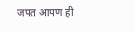जपत आपण ही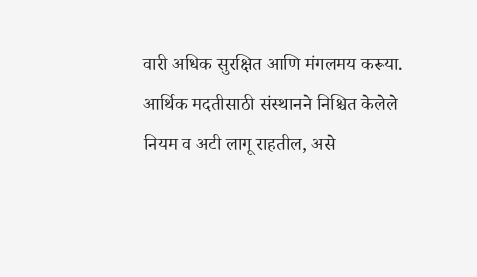वारी अधिक सुरक्षित आणि मंगलमय करूया. आर्थिक मदतीसाठी संस्थानने निश्चित केलेले नियम व अटी लागू राहतील, असे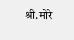श्री.मोरे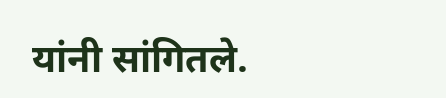यांनी सांगितले.